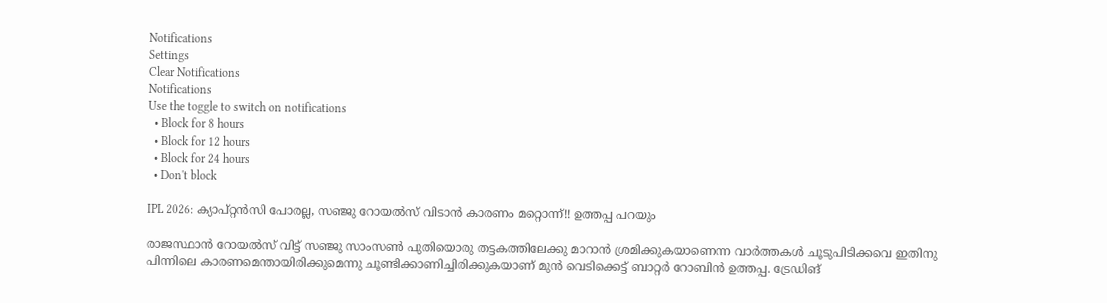Notifications
Settings
Clear Notifications
Notifications
Use the toggle to switch on notifications
  • Block for 8 hours
  • Block for 12 hours
  • Block for 24 hours
  • Don't block

IPL 2026: ക്യാപ്റ്റന്‍സി പോരല്ല, സഞ്ജു റോയല്‍സ് വിടാന്‍ കാരണം മറ്റൊന്ന്!! ഉത്തപ്പ പറയും

രാജസ്ഥാന്‍ റോയല്‍സ് വിട്ട് സഞ്ജു സാംസണ്‍ പുതിയൊരു തട്ടകത്തിലേക്കു മാറാന്‍ ശ്രമിക്കുകയാണെന്ന വാര്‍ത്തകള്‍ ചൂടുപിടിക്കവെ ഇതിനു പിന്നിലെ കാരണമെന്തായിരിക്കുമെന്നു ചൂണ്ടിക്കാണിച്ചിരിക്കുകയാണ് മുന്‍ വെടിക്കെട്ട് ബാറ്റര്‍ റോബിന്‍ ഉത്തപ്പ. ട്രേഡിങ്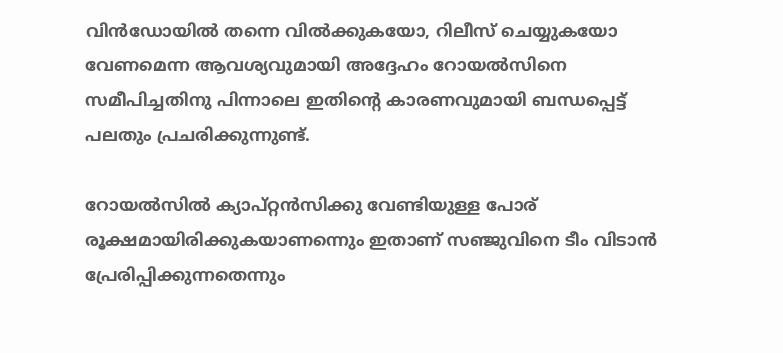വിന്‍ഡോയില്‍ തന്നെ വില്‍ക്കുകയോ, റിലീസ് ചെയ്യുകയോ വേണമെന്ന ആവശ്യവുമായി അദ്ദേഹം റോയല്‍സിനെ സമീപിച്ചതിനു പിന്നാലെ ഇതിന്റെ കാരണവുമായി ബന്ധപ്പെട്ട് പലതും പ്രചരിക്കുന്നുണ്ട്.

റോയല്‍സില്‍ ക്യാപ്റ്റന്‍സിക്കു വേണ്ടിയുള്ള പോര് രൂക്ഷമായിരിക്കുകയാണന്നെും ഇതാണ് സഞ്ജുവിനെ ടീം വിടാന്‍ പ്രേരിപ്പിക്കുന്നതെന്നും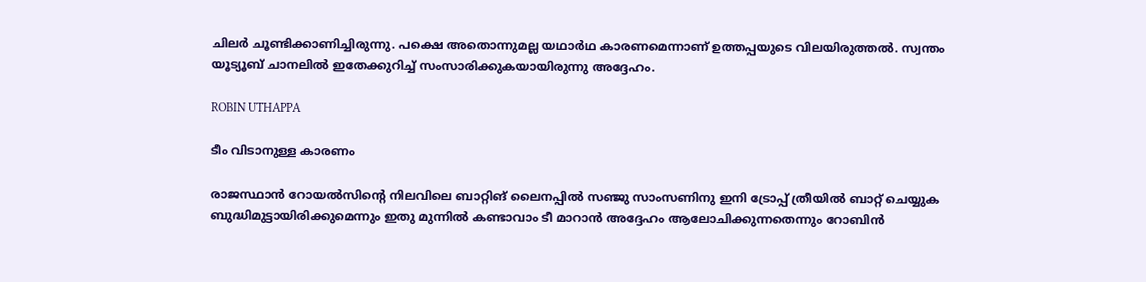ചിലര്‍ ചൂണ്ടിക്കാണിച്ചിരുന്നു. പക്ഷെ അതൊന്നുമല്ല യഥാര്‍ഥ കാരണമെന്നാണ് ഉത്തപ്പയുടെ വിലയിരുത്തല്‍. സ്വന്തം യൂട്യൂബ് ചാനലില്‍ ഇതേക്കുറിച്ച് സംസാരിക്കുകയായിരുന്നു അദ്ദേഹം.

ROBIN UTHAPPA

ടീം വിടാനുള്ള കാരണം

രാജസ്ഥാന്‍ റോയല്‍സിന്റെ നിലവിലെ ബാറ്റിങ് ലൈനപ്പില്‍ സഞ്ജു സാംസണിനു ഇനി ട്രോപ്പ് ത്രീയില്‍ ബാറ്റ് ചെയ്യുക ബുദ്ധിമുട്ടായിരിക്കുമെന്നും ഇതു മുന്നില്‍ കണ്ടാവാം ടീ മാറാന്‍ അദ്ദേഹം ആലോചിക്കുന്നതെന്നും റോബിന്‍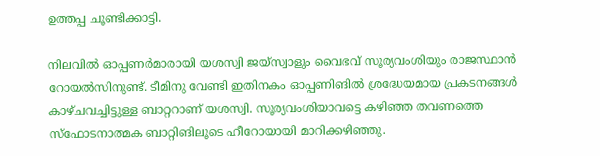ഉത്തപ്പ ചൂണ്ടിക്കാട്ടി.

നിലവില്‍ ഓപ്പണര്‍മാരായി യശസ്വി ജയ്‌സ്വാളും വൈഭവ് സൂര്യവംശിയും രാജസ്ഥാന്‍ റോയല്‍സിനുണ്ട്. ടീമിനു വേണ്ടി ഇതിനകം ഓപ്പണിങില്‍ ശ്രദ്ധേയമായ പ്രകടനങ്ങള്‍ കാഴ്ചവച്ചിട്ടുള്ള ബാറ്ററാണ് യശസ്വി. സൂര്യവംശിയാവട്ടെ കഴിഞ്ഞ തവണത്തെ സ്‌ഫോടനാത്മക ബാറ്റിങിലൂടെ ഹീറോയായി മാറിക്കഴിഞ്ഞു.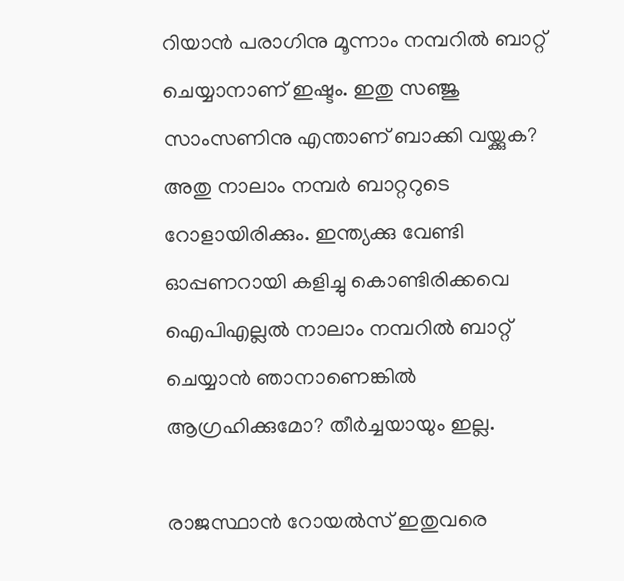റിയാന്‍ പരാഗിനു മൂന്നാം നമ്പറില്‍ ബാറ്റ് ചെയ്യാനാണ് ഇഷ്ടം. ഇതു സഞ്ജു സാംസണിനു എന്താണ് ബാക്കി വയ്ക്കുക? അതു നാലാം നമ്പര്‍ ബാറ്ററുടെ റോളായിരിക്കും. ഇന്ത്യക്കു വേണ്ടി ഓപ്പണറായി കളിച്ചു കൊണ്ടിരിക്കവെ ഐപിഎല്ലല്‍ നാലാം നമ്പറില്‍ ബാറ്റ് ചെയ്യാന്‍ ഞാനാണെങ്കില്‍ ആഗ്രഹിക്കുമോ? തീര്‍ച്ചയായും ഇല്ല.

രാജസ്ഥാന്‍ റോയല്‍സ് ഇതുവരെ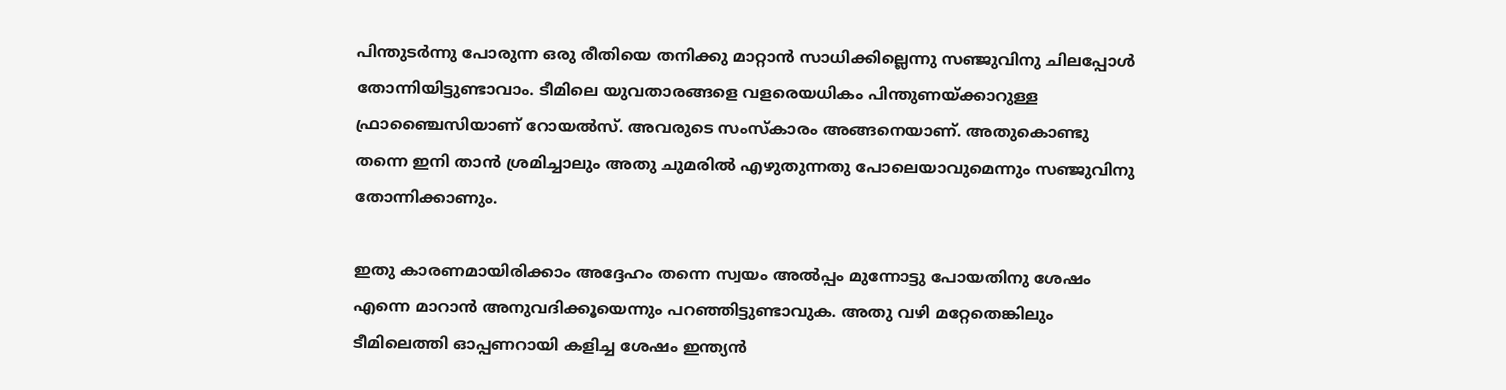പിന്തുടര്‍ന്നു പോരുന്ന ഒരു രീതിയെ തനിക്കു മാറ്റാന്‍ സാധിക്കില്ലെന്നു സഞ്ജുവിനു ചിലപ്പോള്‍ തോന്നിയിട്ടുണ്ടാവാം. ടീമിലെ യുവതാരങ്ങളെ വളരെയധികം പിന്തുണയ്ക്കാറുള്ള ഫ്രാഞ്ചൈസിയാണ് റോയല്‍സ്. അവരുടെ സംസ്‌കാരം അങ്ങനെയാണ്. അതുകൊണ്ടു തന്നെ ഇനി താന്‍ ശ്രമിച്ചാലും അതു ചുമരില്‍ എഴുതുന്നതു പോലെയാവുമെന്നും സഞ്ജുവിനു തോന്നിക്കാണും.

ഇതു കാരണമായിരിക്കാം അദ്ദേഹം തന്നെ സ്വയം അല്‍പ്പം മുന്നോട്ടു പോയതിനു ശേഷം എന്നെ മാറാന്‍ അനുവദിക്കൂയെന്നും പറഞ്ഞിട്ടുണ്ടാവുക. അതു വഴി മറ്റേതെങ്കിലും ടീമിലെത്തി ഓപ്പണറായി കളിച്ച ശേഷം ഇന്ത്യന്‍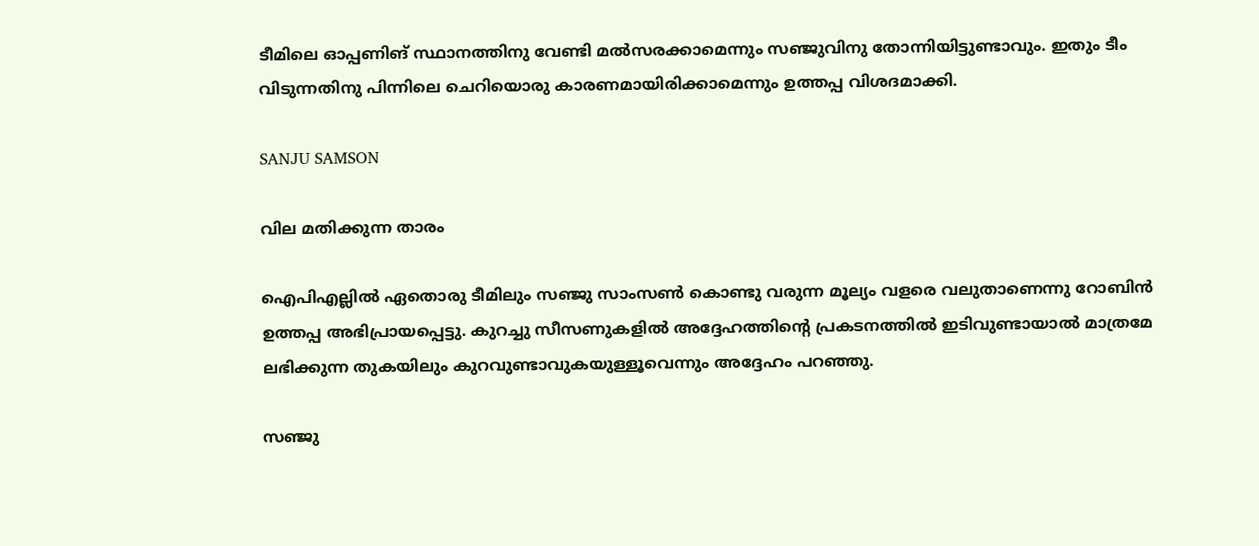ടീമിലെ ഓപ്പണിങ് സ്ഥാനത്തിനു വേണ്ടി മല്‍സരക്കാമെന്നും സഞ്ജുവിനു തോന്നിയിട്ടുണ്ടാവും. ഇതും ടീം വിടുന്നതിനു പിന്നിലെ ചെറിയൊരു കാരണമായിരിക്കാമെന്നും ഉത്തപ്പ വിശദമാക്കി.

SANJU SAMSON

വില മതിക്കുന്ന താരം

ഐപിഎല്ലില്‍ ഏതൊരു ടീമിലും സഞ്ജു സാംസണ്‍ കൊണ്ടു വരുന്ന മൂല്യം വളരെ വലുതാണെന്നു റോബിന്‍ ഉത്തപ്പ അഭിപ്രായപ്പെട്ടു. കുറച്ചു സീസണുകളില്‍ അദ്ദേഹത്തിന്റെ പ്രകടനത്തില്‍ ഇടിവുണ്ടായാല്‍ മാത്രമേ ലഭിക്കുന്ന തുകയിലും കുറവുണ്ടാവുകയുള്ളൂവെന്നും അദ്ദേഹം പറഞ്ഞു.

സഞ്ജു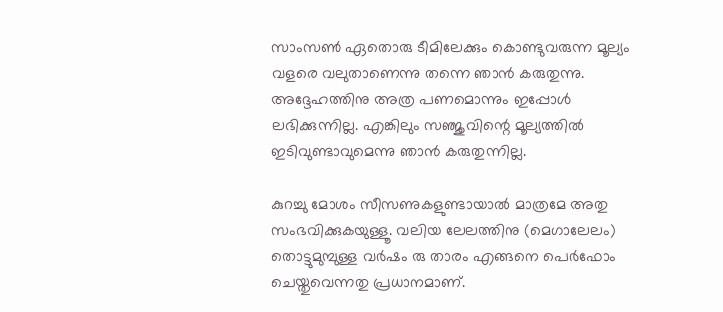സാംസണ്‍ ഏതൊരു ടീമിലേക്കും കൊണ്ടുവരുന്ന മൂല്യം വളരെ വലുതാണെന്നു തന്നെ ഞാന്‍ കരുതുന്നു. അദ്ദേഹത്തിനു അത്ര പണമൊന്നും ഇപ്പോള്‍ ലഭിക്കുന്നില്ല. എങ്കിലും സഞ്ജുവിന്റെ മൂല്യത്തില്‍ ഇടിവുണ്ടാവുമെന്നു ഞാന്‍ കരുതുന്നില്ല.

കുറച്ചു മോശം സീസണുകളുണ്ടായാല്‍ മാത്രമേ അതു സംഭവിക്കുകയുള്ളൂ. വലിയ ലേലത്തിനു (മെഗാലേലം) തൊട്ടുമുമ്പുള്ള വര്‍ഷം രു താരം എങ്ങനെ പെര്‍ഫോം ചെയ്തുവെന്നതു പ്രധാനമാണ്.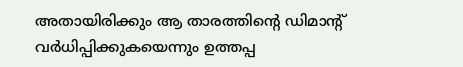അതായിരിക്കും ആ താരത്തിന്റെ ഡിമാന്റ് വര്‍ധിപ്പിക്കുകയെന്നും ഉത്തപ്പ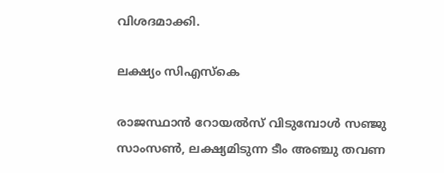വിശദമാക്കി.

ലക്ഷ്യം സിഎസ്‌കെ

രാജസ്ഥാന്‍ റോയല്‍സ് വിടുമ്പോള്‍ സഞ്ജു സാംസണ്‍, ലക്ഷ്യമിടുന്ന ടീം അഞ്ചു തവണ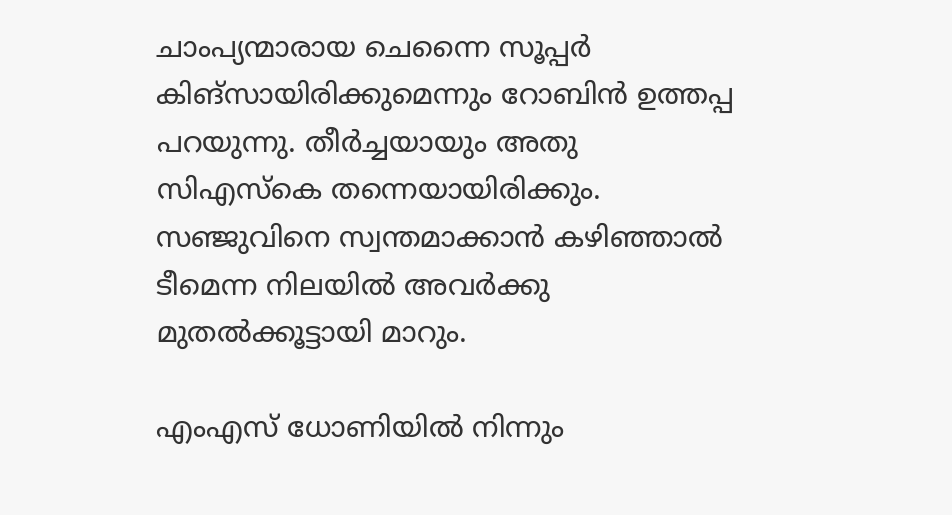ചാംപ്യന്മാരായ ചെന്നൈ സൂപ്പര്‍ കിങ്‌സായിരിക്കുമെന്നും റോബിന്‍ ഉത്തപ്പ പറയുന്നു. തീര്‍ച്ചയായും അതു സിഎസ്‌കെ തന്നെയായിരിക്കും. സഞ്ജുവിനെ സ്വന്തമാക്കാന്‍ കഴിഞ്ഞാല്‍ ടീമെന്ന നിലയില്‍ അവര്‍ക്കു മുതല്‍ക്കൂട്ടായി മാറും.

എംഎസ് ധോണിയില്‍ നിന്നും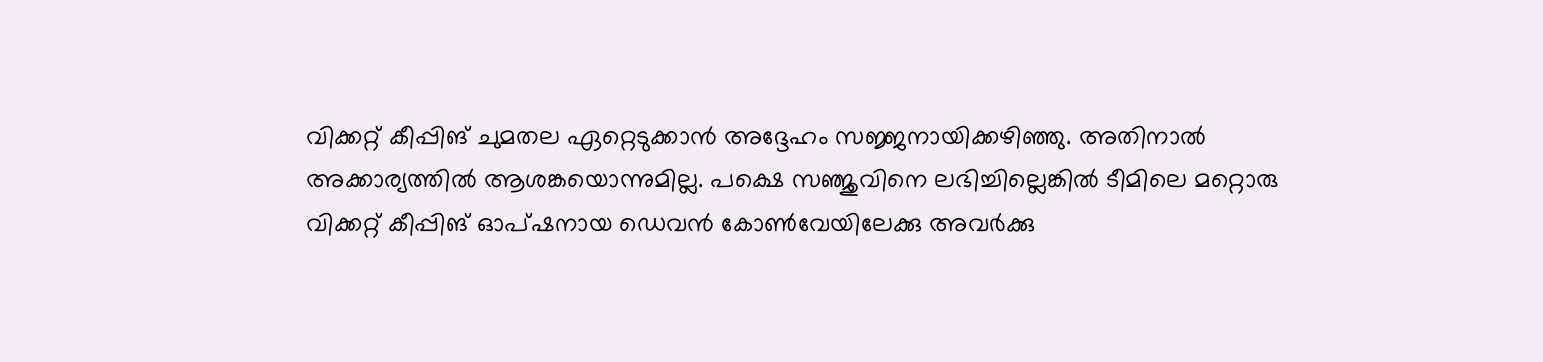വിക്കറ്റ് കീപ്പിങ് ചുമതല ഏറ്റെടുക്കാന്‍ അദ്ദേഹം സജ്ജനായിക്കഴിഞ്ഞു. അതിനാല്‍ അക്കാര്യത്തില്‍ ആശങ്കയൊന്നുമില്ല. പക്ഷെ സഞ്ജുവിനെ ലഭിച്ചില്ലെങ്കില്‍ ടീമിലെ മറ്റൊരു വിക്കറ്റ് കീപ്പിങ് ഓപ്ഷനായ ഡെവന്‍ കോണ്‍വേയിലേക്കു അവര്‍ക്കു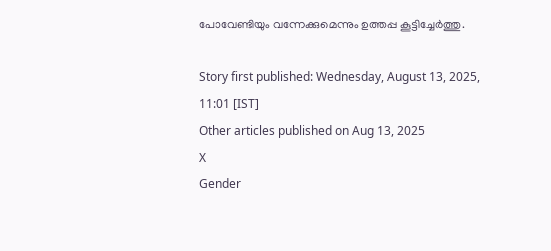പോവേണ്ടിയും വന്നേക്കുമെന്നും ഉത്തപ്പ കൂട്ടിച്ചേര്‍ത്തു.

Story first published: Wednesday, August 13, 2025, 11:01 [IST]
Other articles published on Aug 13, 2025
X
Gender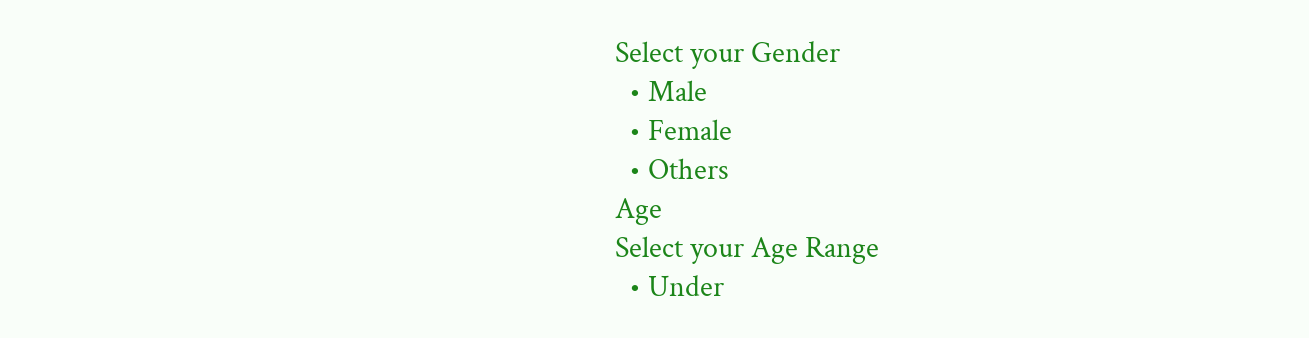Select your Gender
  • Male
  • Female
  • Others
Age
Select your Age Range
  • Under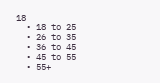18
  • 18 to 25
  • 26 to 35
  • 36 to 45
  • 45 to 55
  • 55+